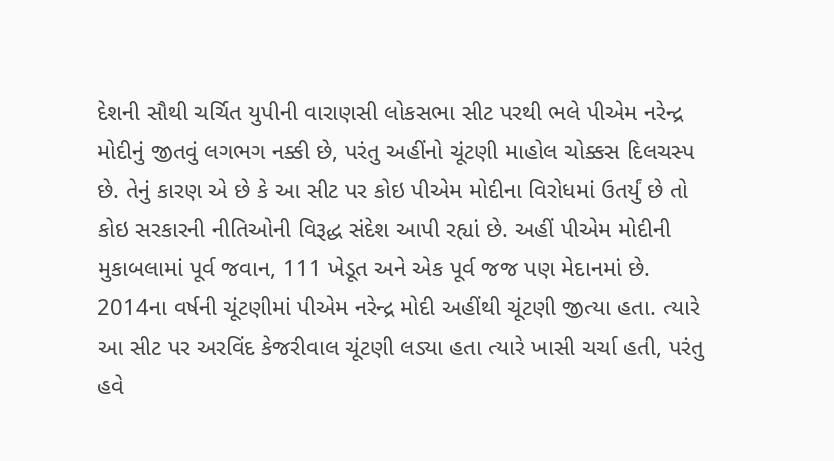દેશની સૌથી ચર્ચિત યુપીની વારાણસી લોકસભા સીટ પરથી ભલે પીએમ નરેન્દ્ર મોદીનું જીતવું લગભગ નક્કી છે, પરંતુ અહીંનો ચૂંટણી માહોલ ચોક્કસ દિલચસ્પ છે. તેનું કારણ એ છે કે આ સીટ પર કોઇ પીએમ મોદીના વિરોધમાં ઉતર્યું છે તો કોઇ સરકારની નીતિઓની વિરૂદ્ધ સંદેશ આપી રહ્યાં છે. અહીં પીએમ મોદીની મુકાબલામાં પૂર્વ જવાન, 111 ખેડૂત અને એક પૂર્વ જજ પણ મેદાનમાં છે. 2014ના વર્ષની ચૂંટણીમાં પીએમ નરેન્દ્ર મોદી અહીંથી ચૂંટણી જીત્યા હતા. ત્યારે આ સીટ પર અરવિંદ કેજરીવાલ ચૂંટણી લડ્યા હતા ત્યારે ખાસી ચર્ચા હતી, પરંતુ હવે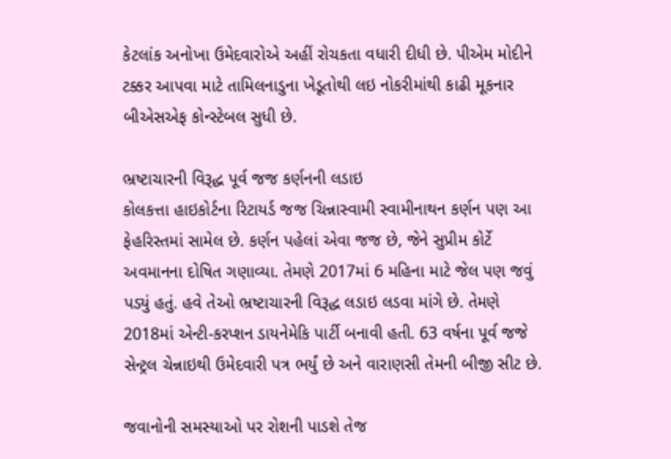કેટલાંક અનોખા ઉમેદવારોએ અહીં રોચકતા વધારી દીધી છે. પીએમ મોદીને ટક્કર આપવા માટે તામિલનાડુના ખેડૂતોથી લઇ નોકરીમાંથી કાઢી મૂકનાર બીએસએફ કોન્સ્ટેબલ સુધી છે.

ભ્રષ્ટાચારની વિરૂદ્ધ પૂર્વ જજ કર્ણનની લડાઇ
કોલકત્તા હાઇકોર્ટના રિટાયર્ડ જજ ચિન્નાસ્વામી સ્વામીનાથન કર્ણન પણ આ ફેહરિસ્તમાં સામેલ છે. કર્ણન પહેલાં એવા જજ છે, જેને સુપ્રીમ કોર્ટે અવમાનના દોષિત ગણાવ્યા. તેમણે 2017માં 6 મહિના માટે જેલ પણ જવું પડ્યું હતું. હવે તેઓ ભ્રષ્ટાચારની વિરૂદ્ધ લડાઇ લડવા માંગે છે. તેમણે 2018માં એન્ટી-કરપ્શન ડાયનેમેકિ પાર્ટી બનાવી હતી. 63 વર્ષના પૂર્વ જજે સેન્ટ્રલ ચેન્નાઇથી ઉમેદવારી પત્ર ભર્યું છે અને વારાણસી તેમની બીજી સીટ છે.

જવાનોની સમસ્યાઓ પર રોશની પાડશે તેજ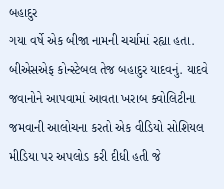બહાદુર
ગયા વર્ષે એક બીજા નામની ચર્ચામાં રહ્યા હતા. બીએસએફ કોન્સ્ટેબલ તેજ બહાદુર યાદવનું. યાદવે જવાનોને આપવામાં આવતા ખરાબ ક્વોલિટીના જમવાની આલોચના કરતો એક વીડિયો સોશિયલ મીડિયા પર અપલોડ કરી દીધી હતી જે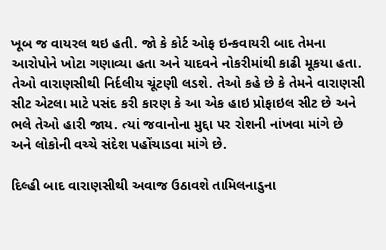ખૂબ જ વાયરલ થઇ હતી. જો કે કોર્ટ ઓફ ઇન્કવાયરી બાદ તેમના આરોપોને ખોટા ગણાવ્યા હતા અને યાદવને નોકરીમાંથી કાઢી મૂકયા હતા. તેઓ વારાણસીથી નિર્દલીય ચૂંટણી લડશે. તેઓ કહે છે કે તેમને વારાણસી સીટ એટલા માટે પસંદ કરી કારણ કે આ એક હાઇ પ્રોફાઇલ સીટ છે અને ભલે તેઓ હારી જાય. ત્યાં જવાનોના મુદ્દા પર રોશની નાંખવા માંગે છે અને લોકોની વચ્ચે સંદેશ પહોંચાડવા માંગે છે.

દિલ્હી બાદ વારાણસીથી અવાજ ઉઠાવશે તામિલનાડુના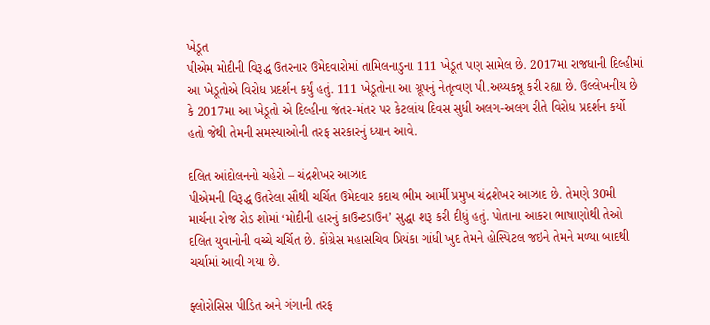ખેડૂત
પીએમ મોદીની વિરૂદ્ધ ઉતરનાર ઉમેદવારોમાં તામિલનાડુના 111 ખેડૂત પણ સામેલ છે. 2017મા રાજધાની દિલ્હીમાં આ ખેડૂતોએ વિરોધ પ્રદર્શન કર્યું હતું. 111 ખેડૂતોના આ ગ્રૂપનું નેતૃત્વણ પી.અય્યકન્નૂ કરી રહ્યા છે. ઉલ્લેખનીય છે કે 2017મા આ ખેડૂતો એ દિલ્હીના જંતર-મંતર પર કેટલાંય દિવસ સુધી અલગ-અલગ રીતે વિરોધ પ્રદર્શન કર્યો હતો જેથી તેમની સમસ્યાઓની તરફ સરકારનું ધ્યાન આવે.

દલિત આંદોલનનો ચહેરો – ચંદ્રશેખર આઝાદ
પીએમની વિરૂદ્ધ ઉતરેલા સૌથી ચર્ચિત ઉમેદવાર કદાચ ભીમ આર્મી પ્રમુખ ચંદ્રશેખર આઝાદ છે. તેમણે 30મી માર્ચના રોજ રોડ શોમાં ‘મોદીની હારનું કાઉન્ટડાઉન’ સુદ્ધા શરૂ કરી દીધું હતું. પોતાના આકરા ભાષાણોથી તેઓ દલિત યુવાનોની વચ્ચે ચર્ચિત છે. કોંગ્રેસ મહાસચિવ પ્રિયંકા ગાંધી ખુદ તેમને હોસ્પિટલ જઇને તેમને મળ્યા બાદથી ચર્ચામાં આવી ગયા છે.

ફ્લોરોસિસ પીડિત અને ગંગાની તરફ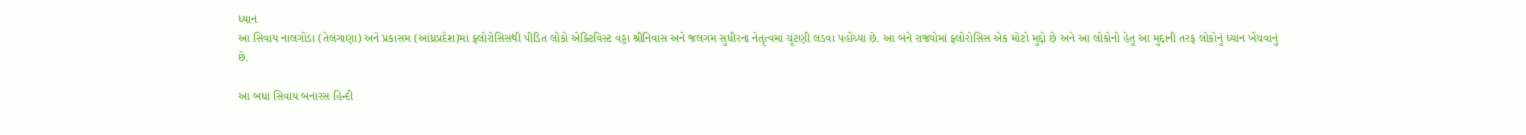ધ્યાન
આ સિવાય નાલગોંડા (તેલંગાણા) અને પ્રકાસમ (આંધ્રપ્રદેશ)માં ફ્લોરોસિસથી પીડિત લોકો એક્ટિવિસ્ટ વડ્ડા શ્રીનિવાસ અને જલગમ સુધીરના નેતૃત્વમાં ચૂંટણી લડવા પહોંચ્યા છે. આ બંને રાજ્યોમાં ફ્લોરોસિસ એક મોટો મુદ્દો છે અને આ લોકોનો હેતુ આ મુદ્દાની તરફ લોકોનું ધ્યાન ખેંચવાનું છે.

આ બધા સિવાય બનારસ હિન્દી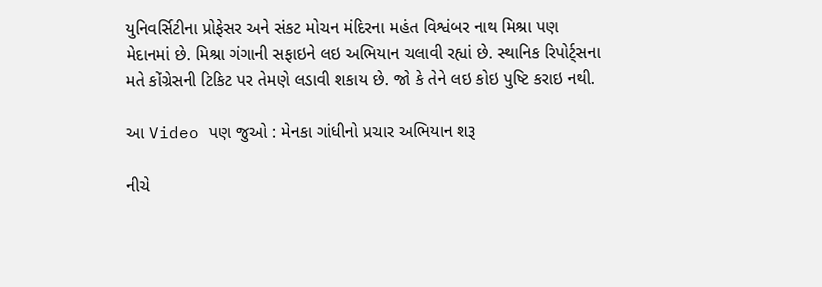યુનિવર્સિટીના પ્રોફેસર અને સંકટ મોચન મંદિરના મહંત વિશ્વંબર નાથ મિશ્રા પણ મેદાનમાં છે. મિશ્રા ગંગાની સફાઇને લઇ અભિયાન ચલાવી રહ્યાં છે. સ્થાનિક રિપોર્ટ્સના મતે કોંગ્રેસની ટિકિટ પર તેમણે લડાવી શકાય છે. જો કે તેને લઇ કોઇ પુષ્ટિ કરાઇ નથી.

આ Video પણ જુઓ : મેનકા ગાંધીનો પ્રચાર અભિયાન શરૂ

નીચે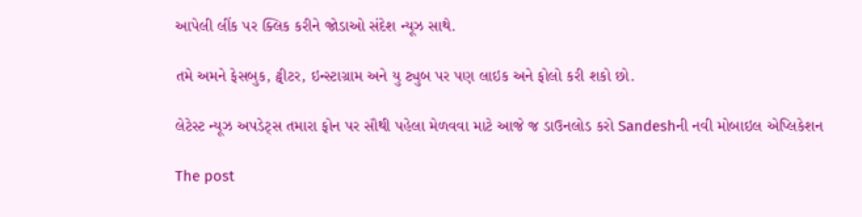આપેલી લીંક પર ક્લિક કરીને જોડાઓ સંદેશ ન્યૂઝ સાથે.

તમે અમને ફેસબુક, ટ્વીટર, ઇન્સ્ટાગ્રામ અને યુ ટ્યુબ પર પણ લાઇક અને ફોલો કરી શકો છો.

લેટેસ્ટ ન્યૂઝ અપડેટ્સ તમારા ફોન પર સૌથી પહેલા મેળવવા માટે આજે જ ડાઉનલોડ કરો Sandeshની નવી મોબાઇલ એપ્લિકેશન

The post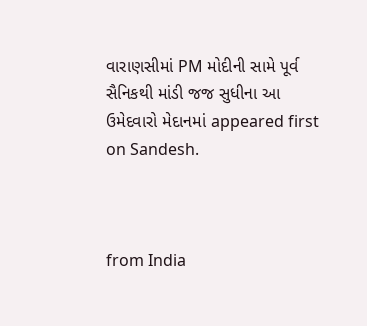વારાણસીમાં PM મોદીની સામે પૂર્વ સૈનિકથી માંડી જજ સુધીના આ ઉમેદવારો મેદાનમાં appeared first on Sandesh.



from India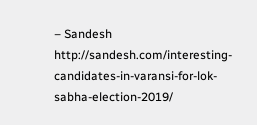– Sandesh http://sandesh.com/interesting-candidates-in-varansi-for-lok-sabha-election-2019/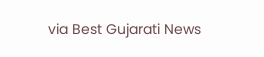via Best Gujarati News